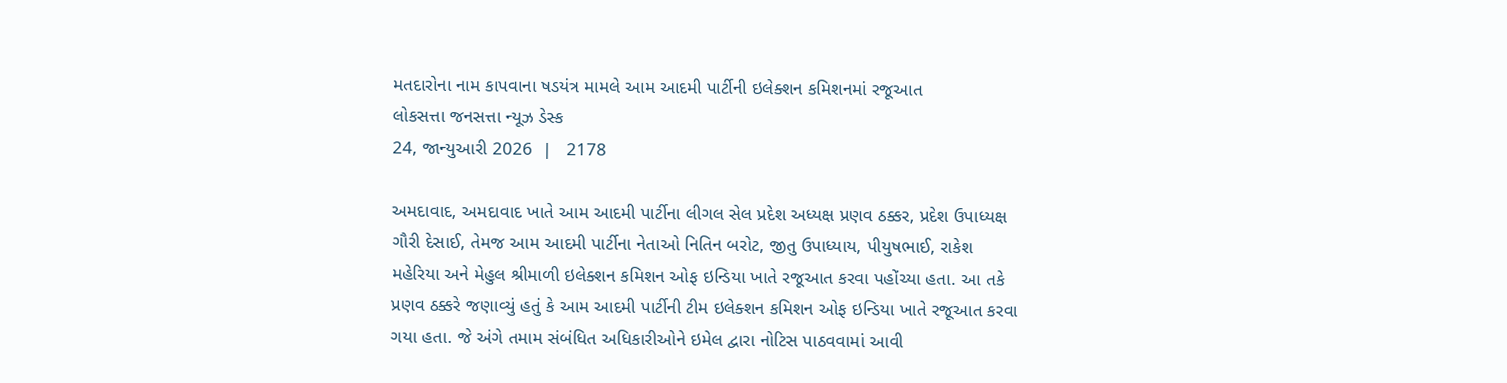મતદારોના નામ કાપવાના ષડયંત્ર મામલે આમ આદમી પાર્ટીની ઇલેક્શન કમિશનમાં રજૂઆત
લોકસત્તા જનસત્તા ન્યૂઝ ડેસ્ક
24, જાન્યુઆરી 2026  |   2178

અમદાવાદ, અમદાવાદ ખાતે આમ આદમી પાર્ટીના લીગલ સેલ પ્રદેશ અધ્યક્ષ પ્રણવ ઠક્કર, પ્રદેશ ઉપાધ્યક્ષ ગૌરી દેસાઈ, તેમજ આમ આદમી પાર્ટીના નેતાઓ નિતિન બરોટ, જીતુ ઉપાધ્યાય, પીયુષભાઈ, રાકેશ મહેરિયા અને મેહુલ શ્રીમાળી ઇલેક્શન કમિશન ઓફ ઇન્ડિયા ખાતે રજૂઆત કરવા પહોંચ્યા હતા. આ તકે પ્રણવ ઠક્કરે જણાવ્યું હતું કે આમ આદમી પાર્ટીની ટીમ ઇલેક્શન કમિશન ઓફ ઇન્ડિયા ખાતે રજૂઆત કરવા ગયા હતા. જે અંગે તમામ સંબંધિત અધિકારીઓને ઇમેલ દ્વારા નોટિસ પાઠવવામાં આવી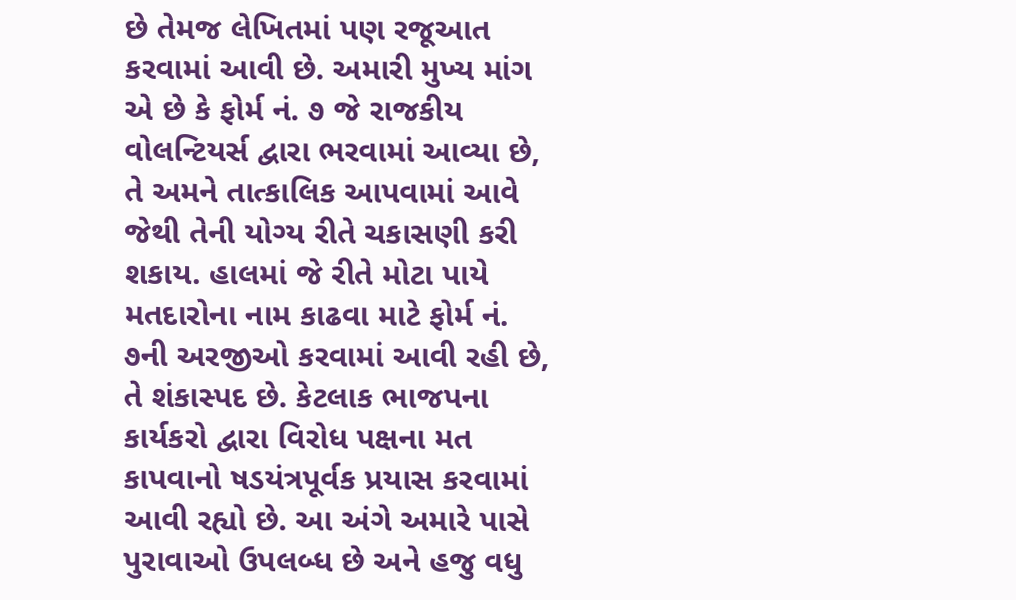છે તેમજ લેખિતમાં પણ રજૂઆત કરવામાં આવી છે. અમારી મુખ્ય માંગ એ છે કે ફોર્મ નં. ૭ જે રાજકીય વોલન્ટિયર્સ દ્વારા ભરવામાં આવ્યા છે, તે અમને તાત્કાલિક આપવામાં આવે જેથી તેની યોગ્ય રીતે ચકાસણી કરી શકાય. હાલમાં જે રીતે મોટા પાયે મતદારોના નામ કાઢવા માટે ફોર્મ નં. ૭ની અરજીઓ કરવામાં આવી રહી છે, તે શંકાસ્પદ છે. કેટલાક ભાજપના કાર્યકરો દ્વારા વિરોધ પક્ષના મત કાપવાનો ષડયંત્રપૂર્વક પ્રયાસ કરવામાં આવી રહ્યો છે. આ અંગે અમારે પાસે પુરાવાઓ ઉપલબ્ધ છે અને હજુ વધુ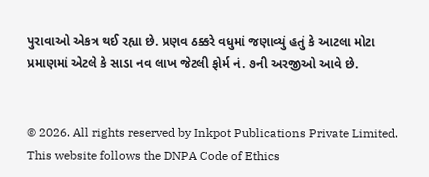પુરાવાઓ એકત્ર થઈ રહ્યા છે. પ્રણવ ઠક્કરે વધુમાં જણાવ્યું હતું કે આટલા મોટા પ્રમાણમાં એટલે કે સાડા નવ લાખ જેટલી ફોર્મ નં. ૭ની અરજીઓ આવે છે.


© 2026. All rights reserved by Inkpot Publications Private Limited.
This website follows the DNPA Code of Ethics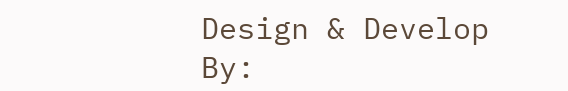Design & Develop By: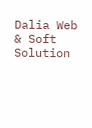Dalia Web & Soft Solution